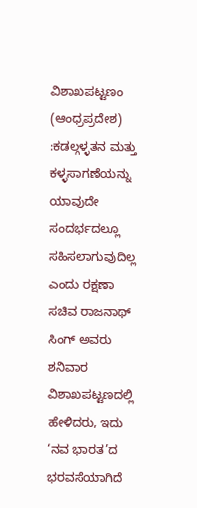ವಿಶಾಖಪಟ್ಟಣಂ (ಆಂಧ್ರಪ್ರದೇಶ) :ಕಡಲ್ಗಳ್ಳತನ ಮತ್ತು ಕಳ್ಳಸಾಗಣೆಯನ್ನು ಯಾವುದೇ ಸಂದರ್ಭದಲ್ಲೂ ಸಹಿಸಲಾಗುವುದಿಲ್ಲ ಎಂದು ರಕ್ಷಣಾ ಸಚಿವ ರಾಜನಾಥ್ ಸಿಂಗ್ ಅವರು ಶನಿವಾರ ವಿಶಾಖಪಟ್ಟಣದಲ್ಲಿ ಹೇಳಿದರು, ಇದು ‘ನವ ಭಾರತ’ದ ಭರವಸೆಯಾಗಿದೆ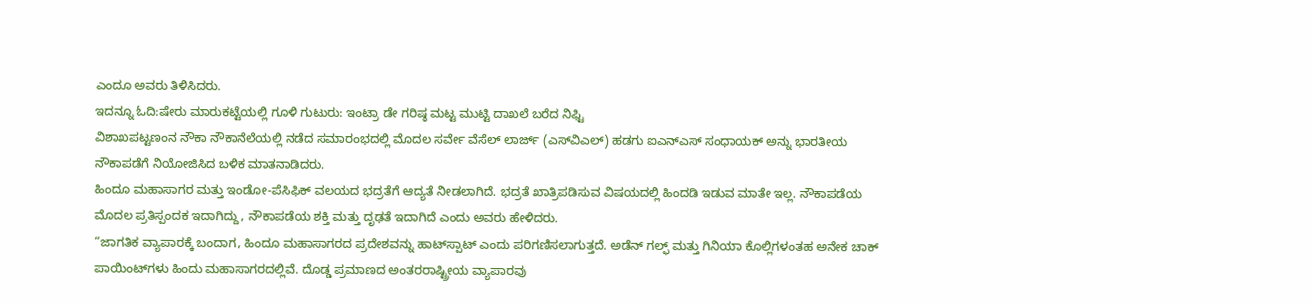ಎಂದೂ ಅವರು ತಿಳಿಸಿದರು.
ಇದನ್ನೂ ಓದಿ:ಷೇರು ಮಾರುಕಟ್ಟೆಯಲ್ಲಿ ಗೂಳಿ ಗುಟುರು: ಇಂಟ್ರಾ ಡೇ ಗರಿಷ್ಠ ಮಟ್ಟ ಮುಟ್ಟಿ ದಾಖಲೆ ಬರೆದ ನಿಫ್ಟಿ
ವಿಶಾಖಪಟ್ಟಣಂನ ನೌಕಾ ನೌಕಾನೆಲೆಯಲ್ಲಿ ನಡೆದ ಸಮಾರಂಭದಲ್ಲಿ ಮೊದಲ ಸರ್ವೇ ವೆಸೆಲ್ ಲಾರ್ಜ್ (ಎಸ್‌ವಿಎಲ್) ಹಡಗು ಐಎನ್‌ಎಸ್ ಸಂಧಾಯಕ್‌ ಅನ್ನು ಭಾರತೀಯ ನೌಕಾಪಡೆಗೆ ನಿಯೋಜಿಸಿದ ಬಳಿಕ ಮಾತನಾಡಿದರು.
ಹಿಂದೂ ಮಹಾಸಾಗರ ಮತ್ತು ಇಂಡೋ-ಪೆಸಿಫಿಕ್ ವಲಯದ ಭದ್ರತೆಗೆ ಆದ್ಯತೆ ನೀಡಲಾಗಿದೆ. ಭದ್ರತೆ ಖಾತ್ರಿಪಡಿಸುವ ವಿಷಯದಲ್ಲಿ ಹಿಂದಡಿ ಇಡುವ ಮಾತೇ ಇಲ್ಲ. ನೌಕಾಪಡೆಯ ಮೊದಲ ಪ್ರತಿಸ್ಪಂದಕ ಇದಾಗಿದ್ದು, ನೌಕಾಪಡೆಯ ಶಕ್ತಿ ಮತ್ತು ದೃಢತೆ ಇದಾಗಿದೆ ಎಂದು ಅವರು ಹೇಳಿದರು.
“ಜಾಗತಿಕ ವ್ಯಾಪಾರಕ್ಕೆ ಬಂದಾಗ, ಹಿಂದೂ ಮಹಾಸಾಗರದ ಪ್ರದೇಶವನ್ನು ಹಾಟ್‌ಸ್ಪಾಟ್ ಎಂದು ಪರಿಗಣಿಸಲಾಗುತ್ತದೆ. ಅಡೆನ್ ಗಲ್ಫ್ ಮತ್ತು ಗಿನಿಯಾ ಕೊಲ್ಲಿಗಳಂತಹ ಅನೇಕ ಚಾಕ್ ಪಾಯಿಂಟ್‌ಗಳು ಹಿಂದು ಮಹಾಸಾಗರದಲ್ಲಿವೆ. ದೊಡ್ಡ ಪ್ರಮಾಣದ ಅಂತರರಾಷ್ಟ್ರೀಯ ವ್ಯಾಪಾರವು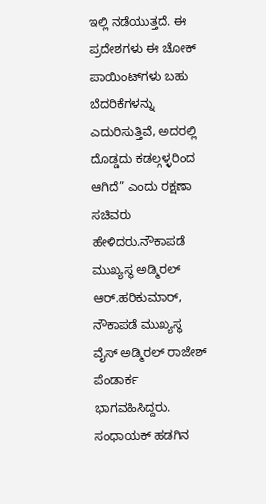ಇಲ್ಲಿ ನಡೆಯುತ್ತದೆ. ಈ ಪ್ರದೇಶಗಳು ಈ ಚೋಕ್ ಪಾಯಿಂಟ್‌ಗಳು ಬಹು ಬೆದರಿಕೆಗಳನ್ನು ಎದುರಿಸುತ್ತಿವೆ, ಅದರಲ್ಲಿ ದೊಡ್ಡದು ಕಡಲ್ಗಳ್ಳರಿಂದ ಆಗಿದೆ” ಎಂದು ರಕ್ಷಣಾ ಸಚಿವರು ಹೇಳಿದರು.ನೌಕಾಪಡೆ ಮುಖ್ಯಸ್ಥ ಅಡ್ಮಿರಲ್ ಆರ್.ಹರಿಕುಮಾರ್, ನೌಕಾಪಡೆ ಮುಖ್ಯಸ್ಥ ವೈಸ್ ಅಡ್ಮಿರಲ್ ರಾಜೇಶ್ ಪೆಂಡಾರ್ಕ ಭಾಗವಹಿಸಿದ್ದರು. ಸಂಧಾಯಕ್ ಹಡಗಿನ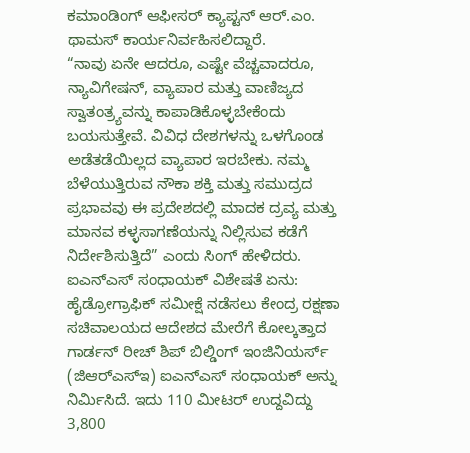ಕಮಾಂಡಿಂಗ್ ಆಫೀಸರ್ ಕ್ಯಾಪ್ಟನ್ ಆರ್.ಎಂ. ಥಾಮಸ್ ಕಾರ್ಯನಿರ್ವಹಿಸಲಿದ್ದಾರೆ.
“ನಾವು ಏನೇ ಆದರೂ, ಎಷ್ಟೇ ವೆಚ್ಚವಾದರೂ, ನ್ಯಾವಿಗೇಷನ್, ವ್ಯಾಪಾರ ಮತ್ತು ವಾಣಿಜ್ಯದ ಸ್ವಾತಂತ್ರ್ಯವನ್ನು ಕಾಪಾಡಿಕೊಳ್ಳಬೇಕೆಂದು ಬಯಸುತ್ತೇವೆ. ವಿವಿಧ ದೇಶಗಳನ್ನು ಒಳಗೊಂಡ ಅಡೆತಡೆಯಿಲ್ಲದ ವ್ಯಾಪಾರ ಇರಬೇಕು. ನಮ್ಮ ಬೆಳೆಯುತ್ತಿರುವ ನೌಕಾ ಶಕ್ತಿ ಮತ್ತು ಸಮುದ್ರದ ಪ್ರಭಾವವು ಈ ಪ್ರದೇಶದಲ್ಲಿ ಮಾದಕ ದ್ರವ್ಯ ಮತ್ತು ಮಾನವ ಕಳ್ಳಸಾಗಣೆಯನ್ನು ನಿಲ್ಲಿಸುವ ಕಡೆಗೆ ನಿರ್ದೇಶಿಸುತ್ತಿದೆ” ಎಂದು ಸಿಂಗ್ ಹೇಳಿದರು.
ಐಎನ್‌ಎಸ್ ಸಂಧಾಯಕ್ ವಿಶೇಷತೆ ಏನು: ಹೈಡ್ರೋಗ್ರಾಫಿಕ್ ಸಮೀಕ್ಷೆ ನಡೆಸಲು ಕೇಂದ್ರ ರಕ್ಷಣಾ ಸಚಿವಾಲಯದ ಆದೇಶದ ಮೇರೆಗೆ ಕೋಲ್ಕತ್ತಾದ ಗಾರ್ಡನ್ ರೀಚ್ ಶಿಪ್ ಬಿಲ್ಡಿಂಗ್ ಇಂಜಿನಿಯರ್ಸ್ (ಜಿಆರ್‌ಎಸ್‌ಇ) ಐಎನ್‌ಎಸ್ ಸಂಧಾಯಕ್ ಅನ್ನು ನಿರ್ಮಿಸಿದೆ. ಇದು 110 ಮೀಟರ್ ಉದ್ದವಿದ್ದು 3,800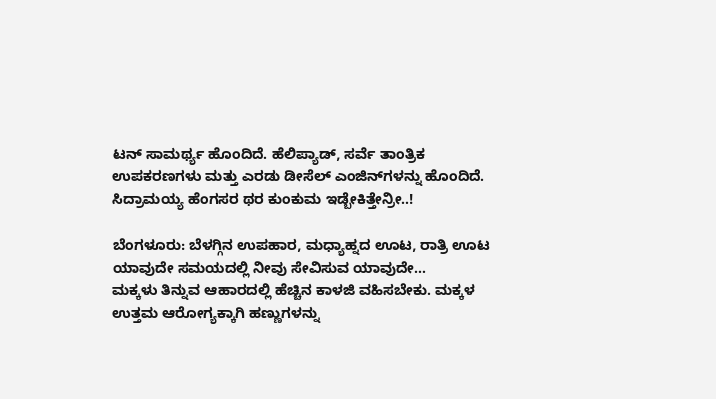ಟನ್ ಸಾಮರ್ಥ್ಯ ಹೊಂದಿದೆ. ಹೆಲಿಪ್ಯಾಡ್, ಸರ್ವೆ ತಾಂತ್ರಿಕ ಉಪಕರಣಗಳು ಮತ್ತು ಎರಡು ಡೀಸೆಲ್ ಎಂಜಿನ್‌ಗಳನ್ನು ಹೊಂದಿದೆ.
ಸಿದ್ರಾಮಯ್ಯ ಹೆಂಗಸರ ಥರ ಕುಂಕುಮ ಇಡ್ಬೇಕಿತ್ತೇನ್ರೀ..!

ಬೆಂಗಳೂರು: ಬೆಳಗ್ಗಿನ ಉಪಹಾರ, ಮಧ್ಯಾಹ್ನದ ಊಟ, ರಾತ್ರಿ ಊಟ ಯಾವುದೇ ಸಮಯದಲ್ಲಿ ನೀವು ಸೇವಿಸುವ ಯಾವುದೇ…
ಮಕ್ಕಳು ತಿನ್ನುವ ಆಹಾರದಲ್ಲಿ ಹೆಚ್ಚಿನ ಕಾಳಜಿ ವಹಿಸಬೇಕು. ಮಕ್ಕಳ ಉತ್ತಮ ಆರೋಗ್ಯಕ್ಕಾಗಿ ಹಣ್ಣುಗಳನ್ನು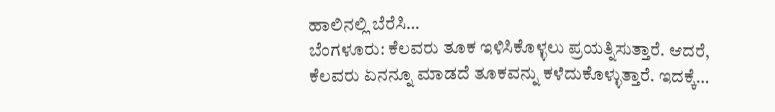ಹಾಲಿನಲ್ಲಿ ಬೆರೆಸಿ…
ಬೆಂಗಳೂರು: ಕೆಲವರು ತೂಕ ಇಳಿಸಿಕೊಳ್ಳಲು ಪ್ರಯತ್ನಿಸುತ್ತಾರೆ. ಆದರೆ, ಕೆಲವರು ಏನನ್ನೂ ಮಾಡದೆ ತೂಕವನ್ನು ಕಳೆದುಕೊಳ್ಳುತ್ತಾರೆ. ಇದಕ್ಕೆ…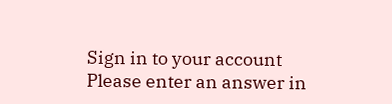Sign in to your account
Please enter an answer in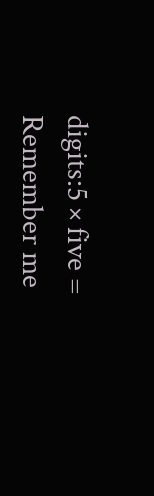digits:5 × five =
Remember me